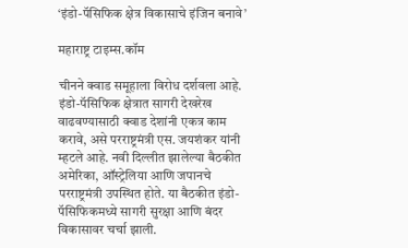‘इंडो-पॅसिफिक क्षेत्र विकासाचे इंजिन बनावे’

महाराष्ट्र टाइम्स.कॉम

चीनने क्वाड समूहाला विरोध दर्शवला आहे. इंडो-पॅसिफिक क्षेत्रात सागरी देखरेख वाढवण्यासाठी क्वाड देशांनी एकत्र काम करावे, असे परराष्ट्रमंत्री एस. जयशंकर यांनी म्हटले आहे. नवी दिल्लीत झालेल्या बैठकीत अमेरिका, ऑस्ट्रेलिया आणि जपानचे परराष्ट्रमंत्री उपस्थित होते. या बैठकीत इंडो-पॅसिफिकमध्ये सागरी सुरक्षा आणि बंदर विकासावर चर्चा झाली.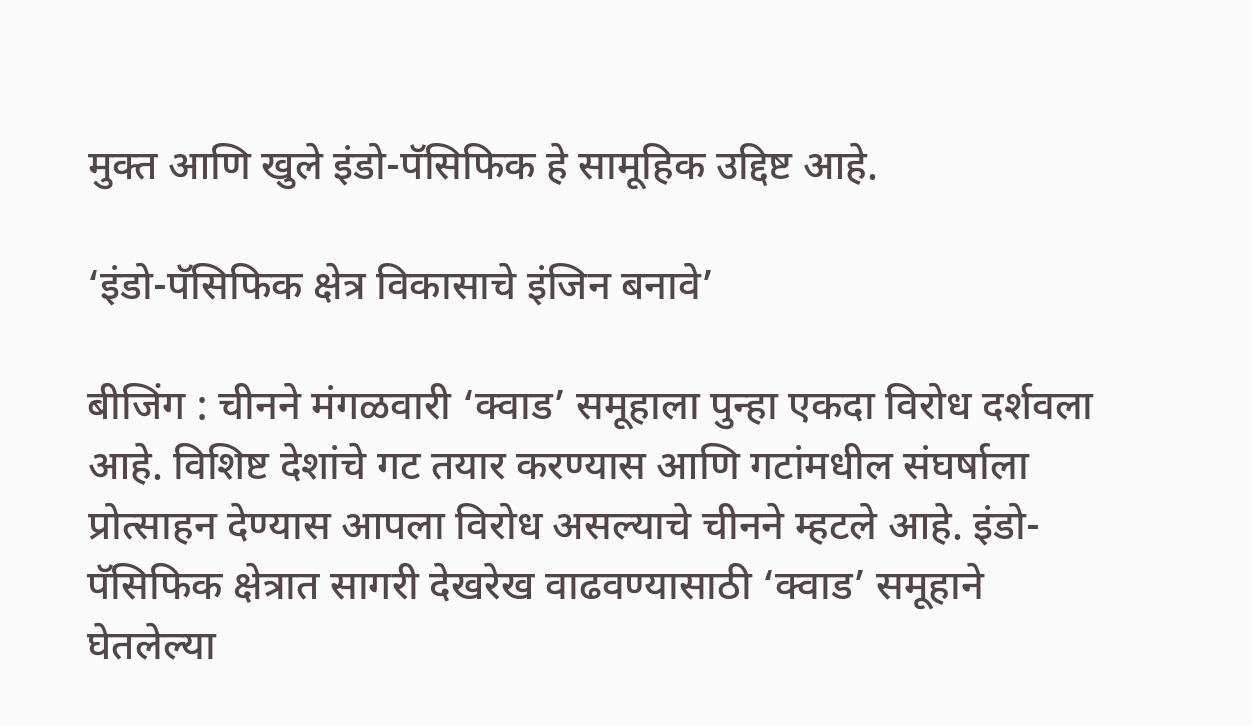मुक्त आणि खुले इंडो-पॅसिफिक हे सामूहिक उद्दिष्ट आहे.

‘इंडो-पॅसिफिक क्षेत्र विकासाचे इंजिन बनावे’

बीजिंग : चीनने मंगळवारी ‘क्वाड’ समूहाला पुन्हा एकदा विरोध दर्शवला आहे. विशिष्ट देशांचे गट तयार करण्यास आणि गटांमधील संघर्षाला प्रोत्साहन देण्यास आपला विरोध असल्याचे चीनने म्हटले आहे. इंडो-पॅसिफिक क्षेत्रात सागरी देखरेख वाढवण्यासाठी ‘क्वाड’ समूहाने घेतलेल्या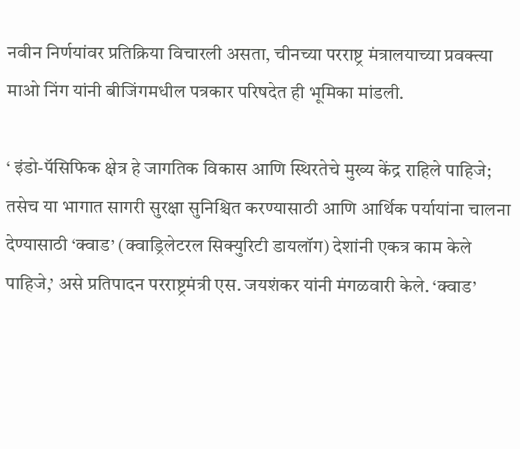नवीन निर्णयांवर प्रतिक्रिया विचारली असता, चीनच्या परराष्ट्र मंत्रालयाच्या प्रवक्त्या माओ निंग यांनी बीजिंगमधील पत्रकार परिषदेत ही भूमिका मांडली.

‘ इंडो-पॅसिफिक क्षेत्र हे जागतिक विकास आणि स्थिरतेचे मुख्य केंद्र राहिले पाहिजे; तसेच या भागात सागरी सुरक्षा सुनिश्चित करण्यासाठी आणि आर्थिक पर्यायांना चालना देण्यासाठी ‘क्वाड’ (क्वाड्रिलेटरल सिक्युरिटी डायलॉग) देशांनी एकत्र काम केले पाहिजे,’ असे प्रतिपादन परराष्ट्रमंत्री एस. जयशंकर यांनी मंगळवारी केले. ‘क्वाड’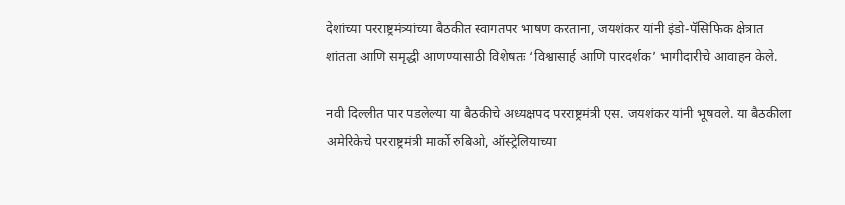देशांच्या परराष्ट्रमंत्र्यांच्या बैठकीत स्वागतपर भाषण करताना, जयशंकर यांनी इंडो-पॅसिफिक क्षेत्रात शांतता आणि समृद्धी आणण्यासाठी विशेषतः ‘विश्वासार्ह आणि पारदर्शक’ भागीदारीचे आवाहन केले.

नवी दिल्लीत पार पडलेल्या या बैठकीचे अध्यक्षपद परराष्ट्रमंत्री एस. जयशंकर यांनी भूषवले. या बैठकीला अमेरिकेचे परराष्ट्रमंत्री मार्को रुबिओ, ऑस्ट्रेलियाच्या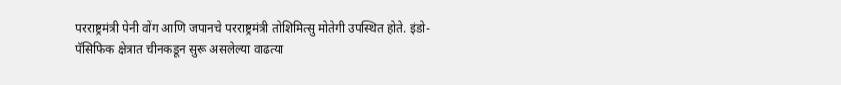परराष्ट्रमंत्री पेनी वोंग आणि जपानचे परराष्ट्रमंत्री तोशिमित्सु मोतेगी उपस्थित होते. इंडो-पॅसिफिक क्षेत्रात चीनकडून सुरू असलेल्या वाढत्या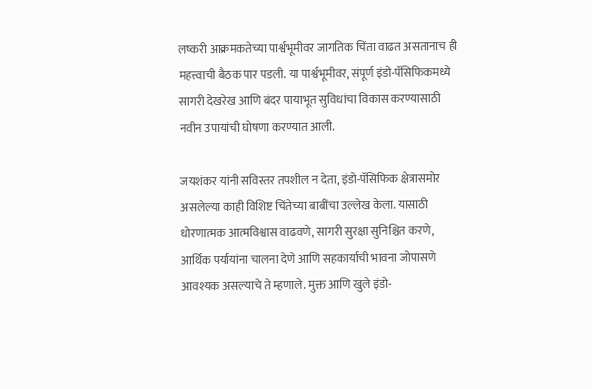लष्करी आक्रमकतेच्या पार्श्वभूमीवर जागतिक चिंता वाढत असतानाच ही महत्त्वाची बैठक पार पडली. या पार्श्वभूमीवर, संपूर्ण इंडो-पॅसिफिकमध्ये सागरी देखरेख आणि बंदर पायाभूत सुविधांचा विकास करण्यासाठी नवीन उपायांची घोषणा करण्यात आली.

जयशंकर यांनी सविस्तर तपशील न देता, इंडो-पॅसिफिक क्षेत्रासमोर असलेल्या काही विशिष्ट चिंतेच्या बाबींचा उल्लेख केला. यासाठी धोरणात्मक आत्मविश्वास वाढवणे, सागरी सुरक्षा सुनिश्चित करणे, आर्थिक पर्यायांना चालना देणे आणि सहकार्याची भावना जोपासणे आवश्यक असल्याचे ते म्हणाले. मुक्त आणि खुले इंडो-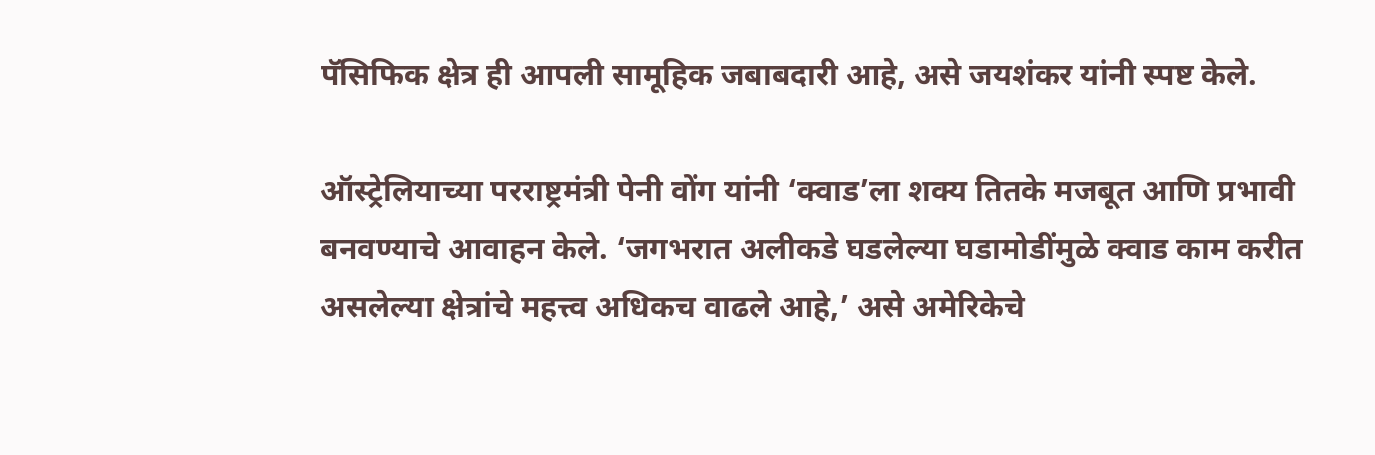पॅसिफिक क्षेत्र ही आपली सामूहिक जबाबदारी आहे, असे जयशंकर यांनी स्पष्ट केले.

ऑस्ट्रेलियाच्या परराष्ट्रमंत्री पेनी वोंग यांनी ‘क्वाड’ला शक्य तितके मजबूत आणि प्रभावी बनवण्याचे आवाहन केले. ‘जगभरात अलीकडे घडलेल्या घडामोडींमुळे क्वाड काम करीत असलेल्या क्षेत्रांचे महत्त्व अधिकच वाढले आहे,’ असे अमेरिकेचे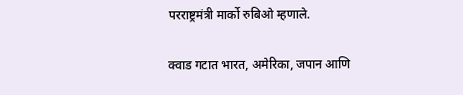परराष्ट्रमंत्री मार्को रुबिओ म्हणाले.

क्वाड गटात भारत, अमेरिका, जपान आणि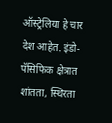ऑस्ट्रेलिया हे चार देश आहेत. इंडो-पॅसिफिक क्षेत्रात शांतता, स्थिरता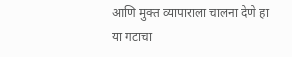आणि मुक्त व्यापाराला चालना देणे हा या गटाचा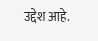उद्देश आहे.